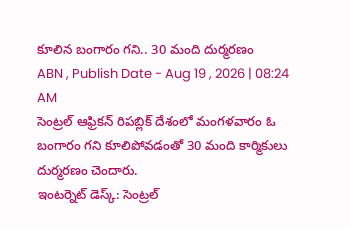కూలిన బంగారం గని.. 30 మంది దుర్మరణం
ABN , Publish Date - Aug 19 , 2026 | 08:24 AM
సెంట్రల్ ఆఫ్రికన్ రిపబ్లిక్ దేశంలో మంగళవారం ఓ బంగారం గని కూలిపోవడంతో 30 మంది కార్మికులు దుర్మరణం చెందారు.
ఇంటర్నెట్ డెస్క్: సెంట్రల్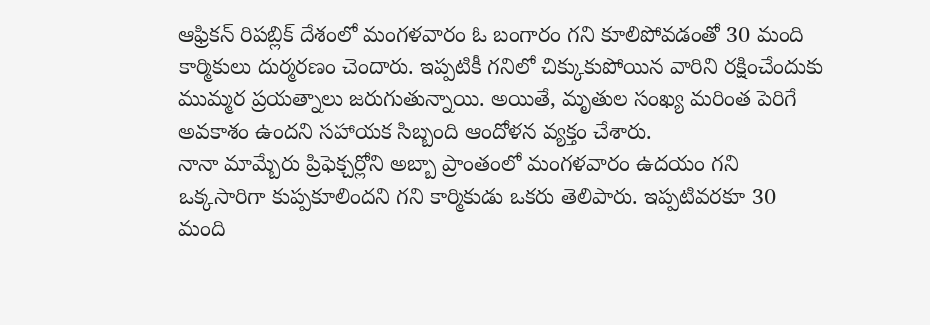ఆఫ్రికన్ రిపబ్లిక్ దేశంలో మంగళవారం ఓ బంగారం గని కూలిపోవడంతో 30 మంది కార్మికులు దుర్మరణం చెందారు. ఇప్పటికీ గనిలో చిక్కుకుపోయిన వారిని రక్షించేందుకు ముమ్మర ప్రయత్నాలు జరుగుతున్నాయి. అయితే, మృతుల సంఖ్య మరింత పెరిగే అవకాశం ఉందని సహాయక సిబ్బంది ఆందోళన వ్యక్తం చేశారు.
నానా మామ్బేరు ప్రిఫెక్చర్లోని అబ్బా ప్రాంతంలో మంగళవారం ఉదయం గని ఒక్కసారిగా కుప్పకూలిందని గని కార్మికుడు ఒకరు తెలిపారు. ఇప్పటివరకూ 30 మంది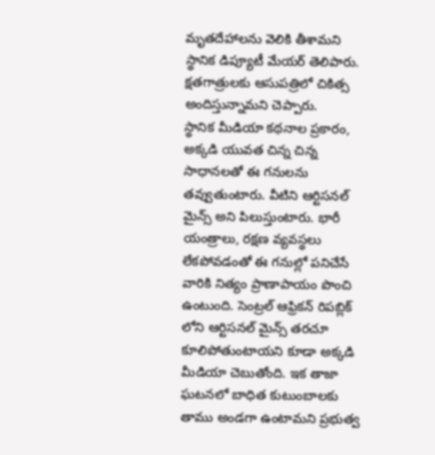మృతదేహాలను వెలికి తీశామని స్థానిక డిప్యూటీ మేయర్ తెలిపారు. క్షతగాత్రులకు ఆసుపత్రిలో చికిత్స అందిస్తున్నామని చెప్పారు.
స్థానిక మీడియా కథనాల ప్రకారం, అక్కడి యువత చిన్న చిన్న సాధానలతో ఈ గనులను తవ్వుతుంటారు. వీటిని ఆర్టిసనల్ మైన్స్ అని పిలుస్తుంటారు. భారీ యంత్రాలు, రక్షణ వ్యవస్థలు లేకపోవడంతో ఈ గనుల్లో పనిచేసే వారికి నిత్యం ప్రాణాపాయం పొంచి ఉంటుంది. సెంట్రల్ ఆఫ్రికన్ రిపబ్లిక్ లోని ఆర్టిసనల్ మైన్స్ తరచూ కూలిపోతుంటాయని కూడా అక్కడి మీడియా చెబుతోంది. ఇక తాజా ఘటనలో బాధిత కుటుంబాలకు తాము అండగా ఉంటామని ప్రభుత్వ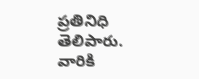ప్రతినిధి తెలిపారు. వారికి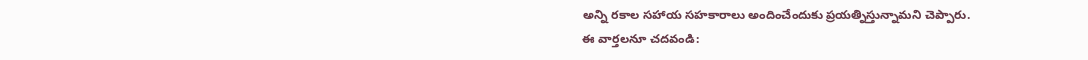అన్ని రకాల సహాయ సహకారాలు అందించేందుకు ప్రయత్నిస్తున్నామని చెప్పారు.
ఈ వార్తలనూ చదవండి: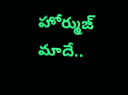హోర్ముజ్ మాదే..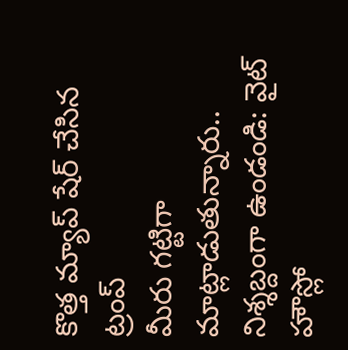కొత్త మ్యాప్ షేర్ చేసిన ట్రంప్
మీరు గట్టిగా మాట్లాడుతున్నారు.. నిశ్శబ్దంగా ఉండండి: వైట్ హౌస్లో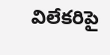విలేకరిపై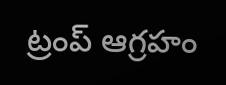ట్రంప్ ఆగ్రహం